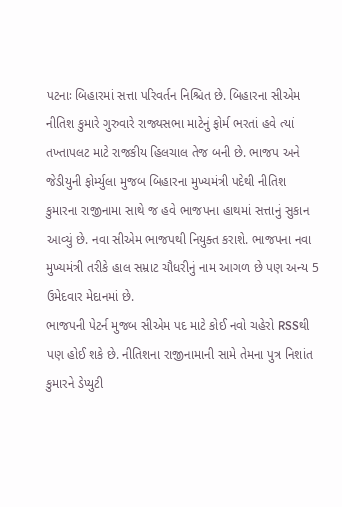પટનાઃ બિહારમાં સત્તા પરિવર્તન નિશ્ચિત છે. બિહારના સીએમ નીતિશ કુમારે ગુરુવારે રાજ્યસભા માટેનું ફોર્મ ભરતાં હવે ત્યાં તખ્તાપલટ માટે રાજકીય હિલચાલ તેજ બની છે. ભાજપ અને જેડીયુની ફોર્મ્યુલા મુજબ બિહારના મુખ્યમંત્રી પદેથી નીતિશ કુમારના રાજીનામા સાથે જ હવે ભાજપના હાથમાં સત્તાનું સુકાન આવ્યું છે. નવા સીએમ ભાજપથી નિયુક્ત કરાશે. ભાજપના નવા મુખ્યમંત્રી તરીકે હાલ સમ્રાટ ચૌધરીનું નામ આગળ છે પણ અન્ય 5 ઉમેદવાર મેદાનમાં છે.
ભાજપની પેટર્ન મુજબ સીએમ પદ માટે કોઈ નવો ચહેરો RSSથી પણ હોઈ શકે છે. નીતિશના રાજીનામાની સામે તેમના પુત્ર નિશાંત કુમારને ડેપ્યુટી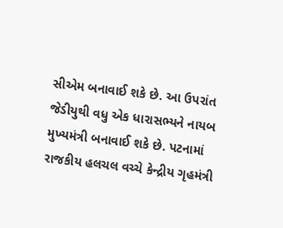સીએમ બનાવાઈ શકે છે. આ ઉપરાંત જેડીયુથી વધુ એક ધારાસભ્યને નાયબ મુખ્યમંત્રી બનાવાઈ શકે છે. પટનામાં રાજકીય હલચલ વચ્ચે કેન્દ્રીય ગૃહમંત્રી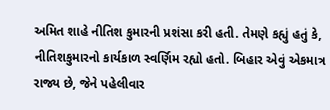અમિત શાહે નીતિશ કુમારની પ્રશંસા કરી હતી. તેમણે કહ્યું હતું કે, નીતિશકુમારનો કાર્યકાળ સ્વર્ણિમ રહ્યો હતો. બિહાર એવું એકમાત્ર રાજ્ય છે, જેને પહેલીવાર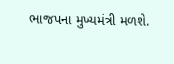ભાજપના મુખ્યમંત્રી મળશે.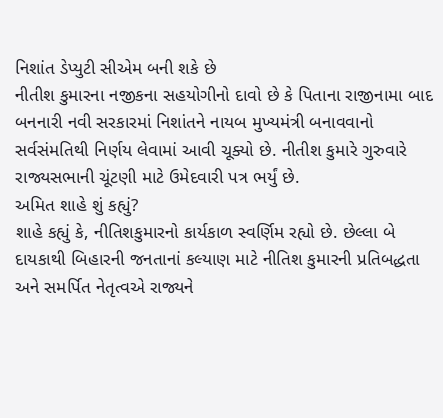નિશાંત ડેપ્યુટી સીએમ બની શકે છે
નીતીશ કુમારના નજીકના સહયોગીનો દાવો છે કે પિતાના રાજીનામા બાદ બનનારી નવી સરકારમાં નિશાંતને નાયબ મુખ્યમંત્રી બનાવવાનો સર્વસંમતિથી નિર્ણય લેવામાં આવી ચૂક્યો છે. નીતીશ કુમારે ગુરુવારે રાજ્યસભાની ચૂંટણી માટે ઉમેદવારી પત્ર ભર્યું છે.
અમિત શાહે શું કહ્યું?
શાહે કહ્યું કે, નીતિશકુમારનો કાર્યકાળ સ્વર્ણિમ રહ્યો છે. છેલ્લા બે દાયકાથી બિહારની જનતાનાં કલ્યાણ માટે નીતિશ કુમારની પ્રતિબદ્ધતા અને સમર્પિત નેતૃત્વએ રાજ્યને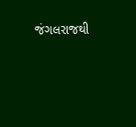જંગલરાજથી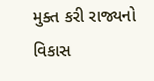મુક્ત કરી રાજ્યનો વિકાસ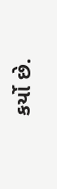કર્યો છે.